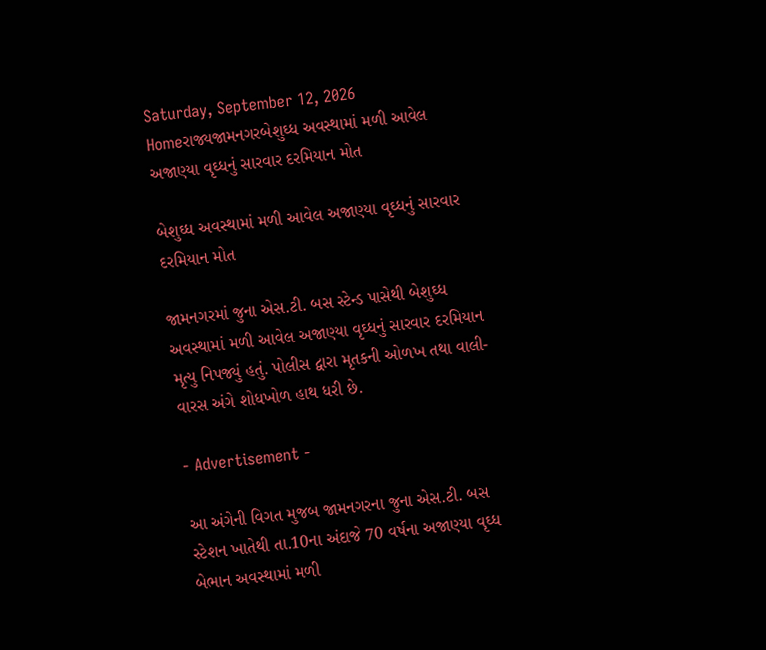Saturday, September 12, 2026
Homeરાજ્યજામનગરબેશુઘ્ધ અવસ્થામાં મળી આવેલ અજાણ્યા વૃઘ્ધનું સારવાર દરમિયાન મોત

બેશુઘ્ધ અવસ્થામાં મળી આવેલ અજાણ્યા વૃઘ્ધનું સારવાર દરમિયાન મોત

જામનગરમાં જુના એસ.ટી. બસ સ્ટેન્ડ પાસેથી બેશુઘ્ધ અવસ્થામાં મળી આવેલ અજાણ્યા વૃઘ્ધનું સારવાર દરમિયાન મૃત્યુ નિપજ્યું હતું. પોલીસ દ્વારા મૃતકની ઓળખ તથા વાલી-વારસ અંગે શોધખોળ હાથ ધરી છે.

- Advertisement -

આ અંગેની વિગત મુજબ જામનગરના જુના એસ.ટી. બસ સ્ટેશન ખાતેથી તા.10ના અંદાજે 70 વર્ષના અજાણ્યા વૃઘ્ધ બેભાન અવસ્થામાં મળી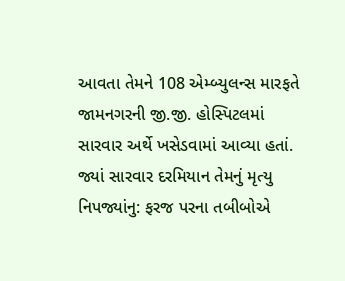આવતા તેમને 108 એમ્બ્યુલન્સ મારફતે જામનગરની જી.જી. હોસ્પિટલમાં સારવાર અર્થે ખસેડવામાં આવ્યા હતાં. જ્યાં સારવાર દરમિયાન તેમનું મૃત્યુ નિપજ્યાંનુ: ફરજ પરના તબીબોએ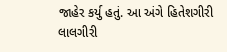જાહેર કર્યુ હતું. આ અંગે હિતેશગીરી લાલગીરી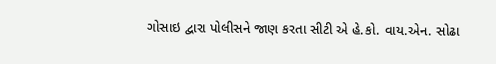ગોસાઇ દ્વારા પોલીસને જાણ કરતા સીટી એ હે.કો. વાય.એન. સોઢા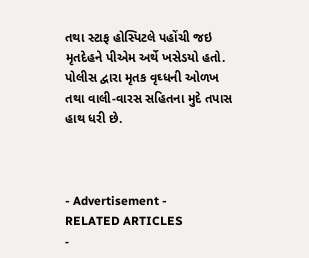તથા સ્ટાફ હોસ્પિટલે પહોંચી જઇ મૃતદેહને પીએમ અર્થે ખસેડયો હતો. પોલીસ દ્વારા મૃતક વૃઘ્ધની ઓળખ તથા વાલી-વારસ સહિતના મુદે તપાસ હાથ ધરી છે.



- Advertisement -
RELATED ARTICLES
-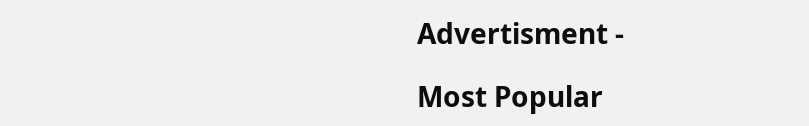Advertisment -

Most Popular